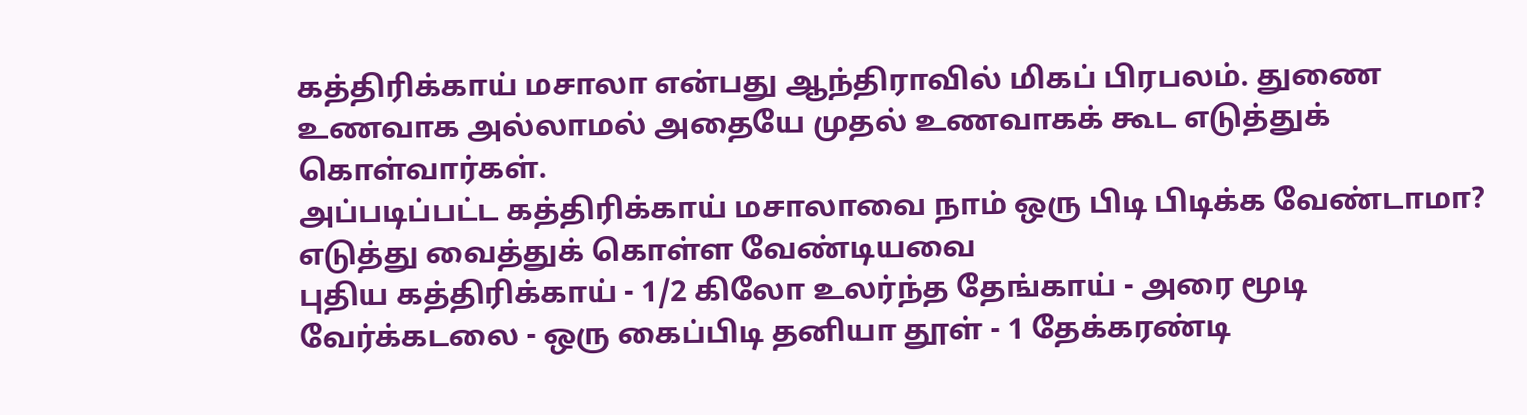கத்திரிக்காய் மசாலா என்பது ஆந்திராவில் மிகப் பிரபலம். துணை உணவாக அல்லாமல் அதையே முதல் உணவாகக் கூட எடுத்துக் கொள்வார்கள்.
அப்படிப்பட்ட கத்திரிக்காய் மசாலாவை நாம் ஒரு பிடி பிடிக்க வேண்டாமா?
எடுத்து வைத்துக் கொள்ள வேண்டியவை
புதிய கத்திரிக்காய் - 1/2 கிலோ உலர்ந்த தேங்காய் - அரை மூடி வேர்க்கடலை - ஒரு கைப்பிடி தனியா தூள் - 1 தேக்கரண்டி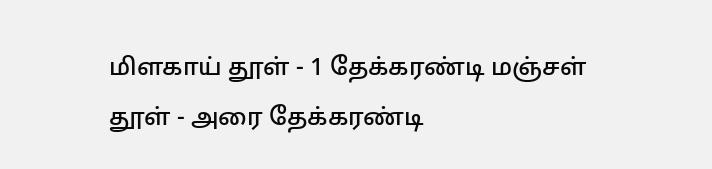மிளகாய் தூள் - 1 தேக்கரண்டி மஞ்சள் தூள் - அரை தேக்கரண்டி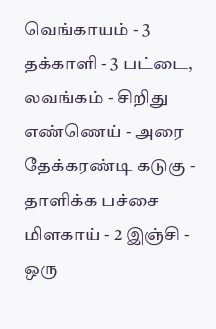வெங்காயம் - 3 தக்காளி - 3 பட்டை, லவங்கம் - சிறிது எண்ணெய் - அரை தேக்கரண்டி கடுகு - தாளிக்க பச்சை மிளகாய் - 2 இஞ்சி - ஒரு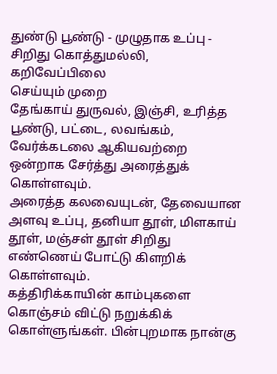துண்டு பூண்டு - முழுதாக உப்பு - சிறிது கொத்துமல்லி, கறிவேப்பிலை
செய்யும் முறை
தேங்காய் துருவல், இஞ்சி, உரித்த பூண்டு, பட்டை, லவங்கம், வேர்க்கடலை ஆகியவற்றை ஒன்றாக சேர்த்து அரைத்துக் கொள்ளவும்.
அரைத்த கலவையுடன், தேவையான அளவு உப்பு, தனியா தூள், மிளகாய் தூள், மஞ்சள் தூள் சிறிது எண்ணெய் போட்டு கிளறிக் கொள்ளவும்.
கத்திரிக்காயின் காம்புகளை கொஞ்சம் விட்டு நறுக்கிக் கொள்ளுங்கள். பின்புறமாக நான்கு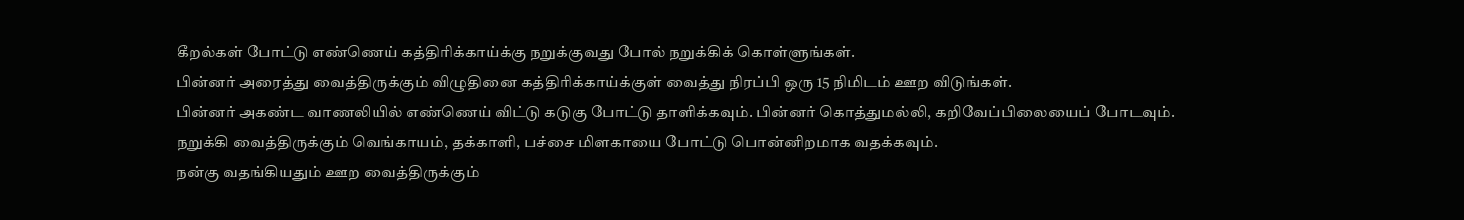கீறல்கள் போட்டு எண்ணெய் கத்திரிக்காய்க்கு நறுக்குவது போல் நறுக்கிக் கொள்ளுங்கள்.
பின்னர் அரைத்து வைத்திருக்கும் விழுதினை கத்திரிக்காய்க்குள் வைத்து நிரப்பி ஒரு 15 நிமிடம் ஊற விடுங்கள்.
பின்னர் அகண்ட வாணலியில் எண்ணெய் விட்டு கடுகு போட்டு தாளிக்கவும். பின்னர் கொத்துமல்லி, கறிவேப்பிலையைப் போடவும்.
நறுக்கி வைத்திருக்கும் வெங்காயம், தக்காளி, பச்சை மிளகாயை போட்டு பொன்னிறமாக வதக்கவும்.
நன்கு வதங்கியதும் ஊற வைத்திருக்கும்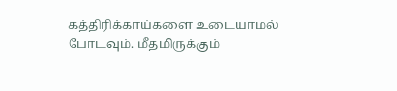கத்திரிக்காய்களை உடையாமல் போடவும். மீதமிருக்கும்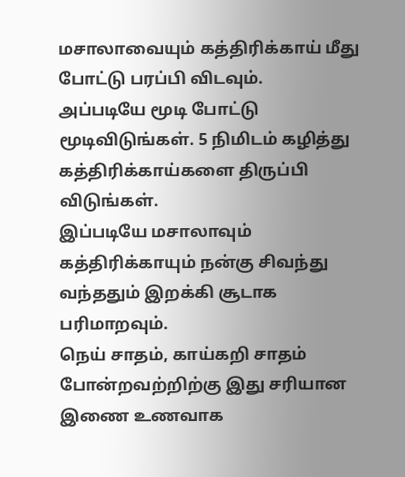மசாலாவையும் கத்திரிக்காய் மீது போட்டு பரப்பி விடவும்.
அப்படியே மூடி போட்டு மூடிவிடுங்கள். 5 நிமிடம் கழித்து கத்திரிக்காய்களை திருப்பி விடுங்கள்.
இப்படியே மசாலாவும் கத்திரிக்காயும் நன்கு சிவந்து வந்ததும் இறக்கி சூடாக பரிமாறவும்.
நெய் சாதம், காய்கறி சாதம் போன்றவற்றிற்கு இது சரியான இணை உணவாக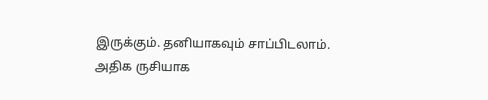இருக்கும். தனியாகவும் சாப்பிடலாம். அதிக ருசியாக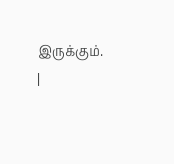இருக்கும்.
|